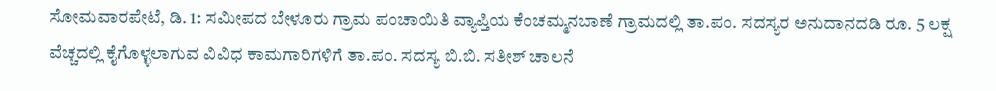ಸೋಮವಾರಪೇಟೆ, ಡಿ. 1: ಸಮೀಪದ ಬೇಳೂರು ಗ್ರಾಮ ಪಂಚಾಯಿತಿ ವ್ಯಾಪ್ತಿಯ ಕೆಂಚಮ್ಮನಬಾಣೆ ಗ್ರಾಮದಲ್ಲಿ ತಾ.ಪಂ. ಸದಸ್ಯರ ಅನುದಾನದಡಿ ರೂ. 5 ಲಕ್ಷ ವೆಚ್ಚದಲ್ಲಿ ಕೈಗೊಳ್ಳಲಾಗುವ ವಿವಿಧ ಕಾಮಗಾರಿಗಳಿಗೆ ತಾ.ಪಂ. ಸದಸ್ಯ ಬಿ.ಬಿ. ಸತೀಶ್ ಚಾಲನೆ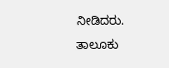ನೀಡಿದರು.
ತಾಲೂಕು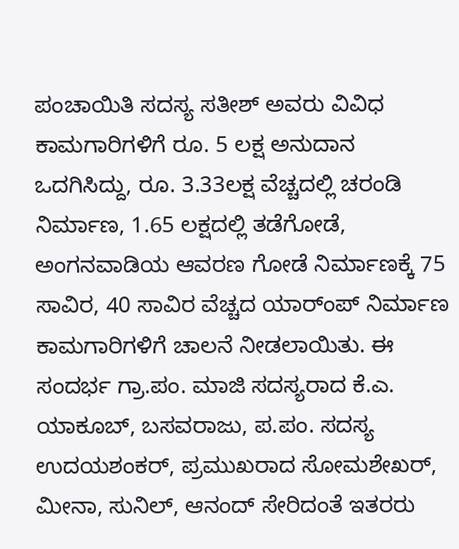ಪಂಚಾಯಿತಿ ಸದಸ್ಯ ಸತೀಶ್ ಅವರು ವಿವಿಧ ಕಾಮಗಾರಿಗಳಿಗೆ ರೂ. 5 ಲಕ್ಷ ಅನುದಾನ ಒದಗಿಸಿದ್ದು, ರೂ. 3.33ಲಕ್ಷ ವೆಚ್ಚದಲ್ಲಿ ಚರಂಡಿ ನಿರ್ಮಾಣ, 1.65 ಲಕ್ಷದಲ್ಲಿ ತಡೆಗೋಡೆ, ಅಂಗನವಾಡಿಯ ಆವರಣ ಗೋಡೆ ನಿರ್ಮಾಣಕ್ಕೆ 75 ಸಾವಿರ, 40 ಸಾವಿರ ವೆಚ್ಚದ ಯಾರ್ಂಪ್ ನಿರ್ಮಾಣ ಕಾಮಗಾರಿಗಳಿಗೆ ಚಾಲನೆ ನೀಡಲಾಯಿತು. ಈ ಸಂದರ್ಭ ಗ್ರಾ.ಪಂ. ಮಾಜಿ ಸದಸ್ಯರಾದ ಕೆ.ಎ. ಯಾಕೂಬ್, ಬಸವರಾಜು, ಪ.ಪಂ. ಸದಸ್ಯ ಉದಯಶಂಕರ್, ಪ್ರಮುಖರಾದ ಸೋಮಶೇಖರ್, ಮೀನಾ, ಸುನಿಲ್, ಆನಂದ್ ಸೇರಿದಂತೆ ಇತರರು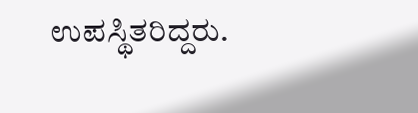ಉಪಸ್ಥಿತರಿದ್ದರು.